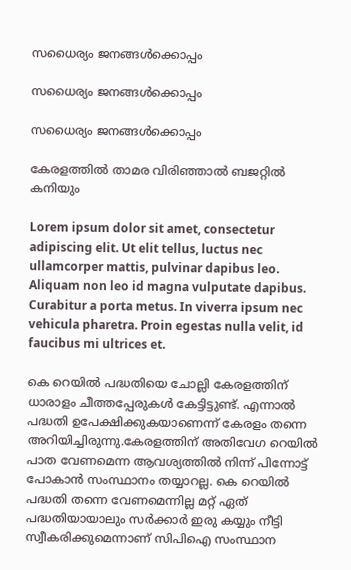സധൈര്യം ജനങ്ങൾക്കൊപ്പം

സധൈര്യം ജനങ്ങൾക്കൊപ്പം

സധൈര്യം ജനങ്ങൾക്കൊപ്പം

കേരളത്തിൽ താമര വിരിഞ്ഞാൽ ബജറ്റിൽ കനിയും

Lorem ipsum dolor sit amet, consectetur adipiscing elit. Ut elit tellus, luctus nec ullamcorper mattis, pulvinar dapibus leo. Aliquam non leo id magna vulputate dapibus. Curabitur a porta metus. In viverra ipsum nec vehicula pharetra. Proin egestas nulla velit, id faucibus mi ultrices et.

കെ റെയിൽ പദ്ധതിയെ ചോല്ലി കേരളത്തിന് ധാരാളം ചീത്തപ്പേരുകൾ കേട്ടിട്ടുണ്ട്. എന്നാൽ പദ്ധതി ഉപേക്ഷിക്കുകയാണെന്ന് കേരളം തന്നെ അറിയിച്ചിരുന്നു.കേരളത്തിന് അതിവേഗ റെയിൽ പാത വേണമെന്ന ആവശ്യത്തിൽ നിന്ന് പിന്നോട്ട് പോകാൻ സംസ്ഥാനം തയ്യാറല്ല. കെ റെയിൽ പദ്ധതി തന്നെ വേണമെന്നില്ല മറ്റ് ഏത് പദ്ധതിയായാലും സർക്കാർ ഇരു കയ്യും നീട്ടി സ്വീകരിക്കുമെന്നാണ് സിപിഐ സംസ്ഥാന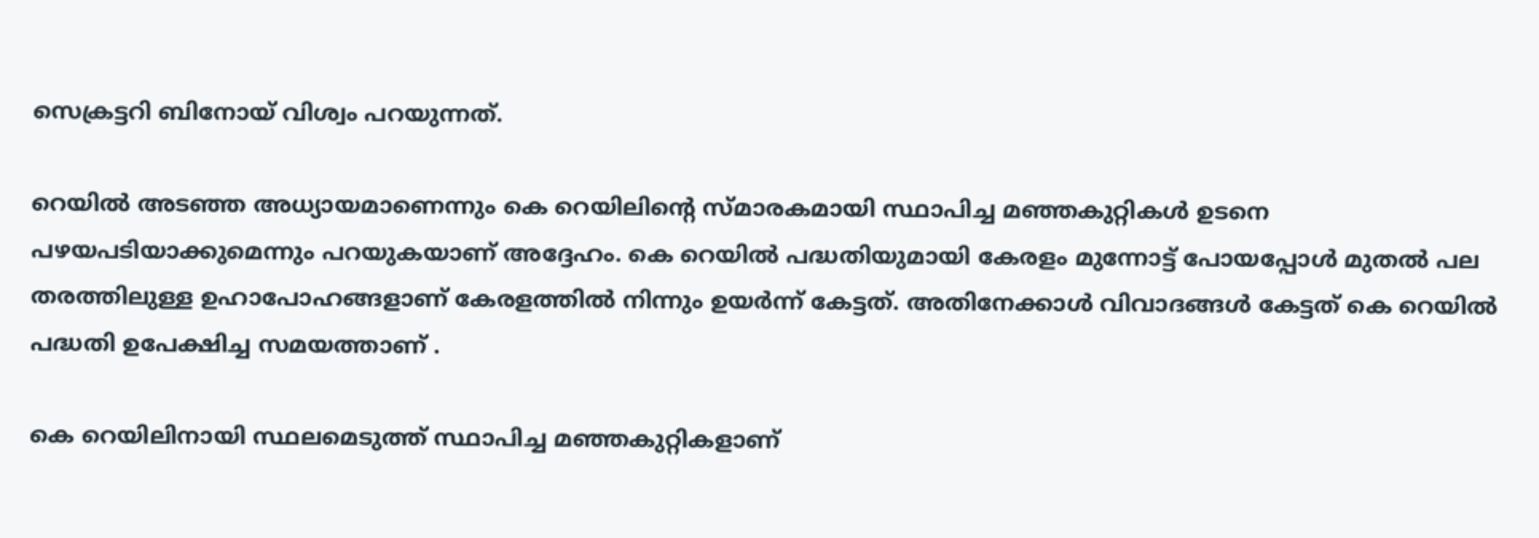സെക്രട്ടറി ബിനോയ് വിശ്വം പറയുന്നത്.

റെയിൽ അടഞ്ഞ അധ്യായമാണെന്നും കെ റെയിലിന്റെ സ്മാരകമായി സ്ഥാപിച്ച മഞ്ഞകുറ്റികൾ ഉടനെ പഴയപടിയാക്കുമെന്നും പറയുകയാണ് അദ്ദേഹം. കെ റെയിൽ പദ്ധതിയുമായി കേരളം മുന്നോട്ട് പോയപ്പോൾ മുതൽ പല തരത്തിലുള്ള ഉഹാപോഹങ്ങളാണ് കേരളത്തിൽ നിന്നും ഉയർന്ന് കേട്ടത്. അതിനേക്കാൾ വിവാദങ്ങൾ കേട്ടത് കെ റെയിൽ പദ്ധതി ഉപേക്ഷിച്ച സമയത്താണ് .

കെ റെയിലിനായി സ്ഥലമെടുത്ത് സ്ഥാപിച്ച മഞ്ഞകുറ്റികളാണ്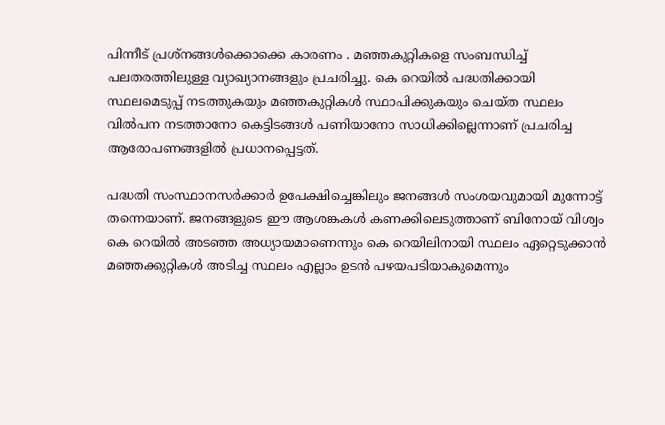പിന്നീട് പ്രശ്നങ്ങൾക്കൊക്കെ കാരണം . മഞ്ഞകുറ്റികളെ സംബന്ധിച്ച് പലതരത്തിലുള്ള വ്യാഖ്യാനങ്ങളും പ്രചരിച്ചു. കെ റെയിൽ പദ്ധതിക്കായി സ്ഥലമെടുപ്പ് നടത്തുകയും മഞ്ഞകുറ്റികൾ സ്ഥാപിക്കുകയും ചെയ്ത സ്ഥലം വിൽപന നടത്താനോ കെട്ടിടങ്ങൾ പണിയാനോ സാധിക്കില്ലെന്നാണ് പ്രചരിച്ച ആരോപണങ്ങളിൽ പ്രധാനപ്പെട്ടത്.

പദ്ധതി സംസ്ഥാനസർക്കാർ ഉപേക്ഷിച്ചെങ്കിലും ജനങ്ങൾ സംശയവുമായി മുന്നോട്ട് തന്നെയാണ്. ജനങ്ങളുടെ ഈ ആശങ്കകൾ കണക്കിലെടുത്താണ് ബിനോയ് വിശ്വം കെ റെയിൽ അടഞ്ഞ അധ്യായമാണെന്നും കെ റെയിലിനായി സ്ഥലം ഏറ്റെടുക്കാൻ മഞ്ഞക്കുറ്റികള്‍ അടിച്ച സ്ഥലം എല്ലാം ഉടൻ പഴയപടിയാകുമെന്നും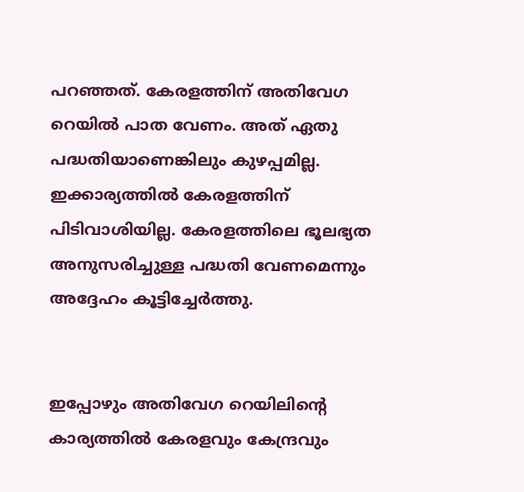പറഞ്ഞത്. കേരളത്തിന് അതിവേഗ റെയിൽ പാത വേണം. അത് ഏതു പദ്ധതിയാണെങ്കിലും കുഴപ്പമില്ല. ഇക്കാര്യത്തിൽ കേരളത്തിന് പിടിവാശിയില്ല. കേരളത്തിലെ ഭൂലഭ്യത അനുസരിച്ചുള്ള പദ്ധതി വേണമെന്നും അദ്ദേഹം കൂട്ടിച്ചേർത്തു.


ഇപ്പോഴും അതിവേഗ റെയിലിന്റെ കാര്യത്തിൽ കേരളവും കേന്ദ്രവും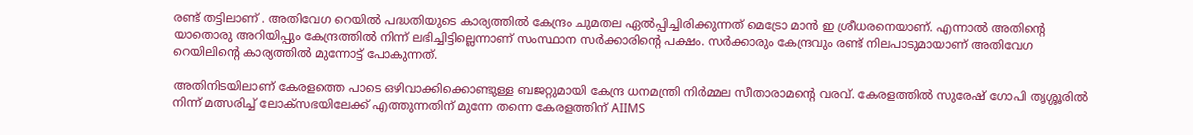രണ്ട് തട്ടിലാണ് . അതിവേഗ റെയിൽ പദ്ധതിയുടെ കാര്യത്തിൽ കേന്ദ്രം ചുമതല ഏൽപ്പിച്ചിരിക്കുന്നത് മെട്രോ മാൻ ഇ ശ്രീധരനെയാണ്. എന്നാൽ അതിന്റെ യാതൊരു അറിയിപ്പും കേന്ദ്രത്തിൽ നിന്ന് ലഭിച്ചിട്ടില്ലെന്നാണ് സംസ്ഥാന സർക്കാരിന്റെ പക്ഷം. സർക്കാരും കേന്ദ്രവും രണ്ട് നിലപാടുമായാണ് അതിവേഗ റെയിലിന്റെ കാര്യത്തിൽ മുന്നോട്ട് പോകുന്നത്.

അതിനിടയിലാണ് കേരളത്തെ പാടെ ഒഴിവാക്കിക്കൊണ്ടുള്ള ബജറ്റുമായി കേന്ദ്ര ധനമന്ത്രി നിർമ്മല സീതാരാമന്റെ വരവ്. കേരളത്തിൽ സുരേഷ് ഗോപി തൃശ്ശൂരിൽ നിന്ന് മത്സരിച്ച് ലോക്സഭയിലേക്ക് എത്തുന്നതിന് മുന്നേ തന്നെ കേരളത്തിന് AIIMS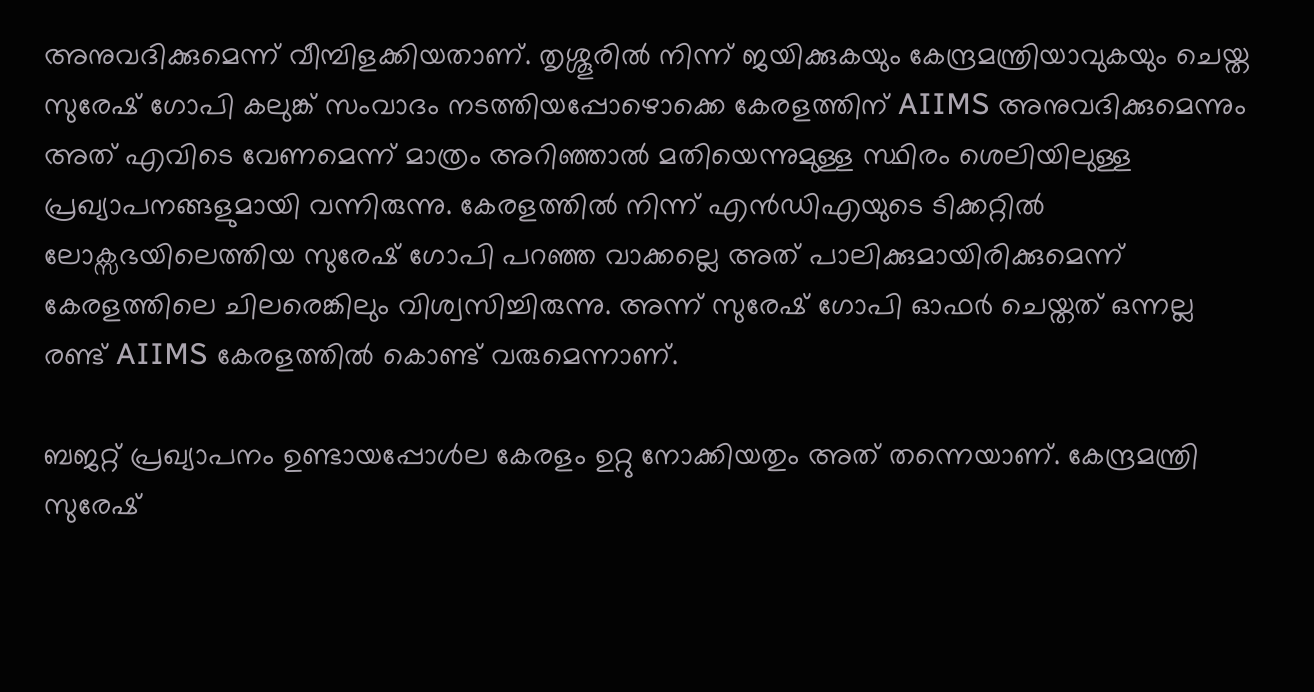അനുവദിക്കുമെന്ന് വീമ്പിളക്കിയതാണ്. തൃശ്ശൂരിൽ നിന്ന് ജയിക്കുകയും കേന്ദ്രമന്ത്രിയാവുകയും ചെയ്ത സുരേഷ് ഗോപി കലുങ്ക് സംവാദം നടത്തിയപ്പോഴൊക്കെ കേരളത്തിന് AIIMS അനുവദിക്കുമെന്നും അത് എവിടെ വേണമെന്ന് മാത്രം അറിഞ്ഞാൽ മതിയെന്നുമുള്ള സ്ഥിരം ശെലിയിലുള്ള പ്രഖ്യാപനങ്ങളുമായി വന്നിരുന്നു. കേരളത്തിൽ നിന്ന് എൻഡിഎയുടെ ടിക്കറ്റിൽ ലോക്സഭയിലെത്തിയ സുരേഷ് ഗോപി പറഞ്ഞ വാക്കല്ലെ അത് പാലിക്കുമായിരിക്കുമെന്ന് കേരളത്തിലെ ചിലരെങ്കിലും വിശ്വസിച്ചിരുന്നു. അന്ന് സുരേഷ് ഗോപി ഓഫർ ചെയ്തത് ഒന്നല്ല രണ്ട് AIIMS കേരളത്തിൽ കൊണ്ട് വരുമെന്നാണ്.

ബജറ്റ് പ്രഖ്യാപനം ഉണ്ടായപ്പോൾല കേരളം ഉറ്റു നോക്കിയതും അത് തന്നെയാണ്. കേന്ദ്രമന്ത്രി സുരേഷ്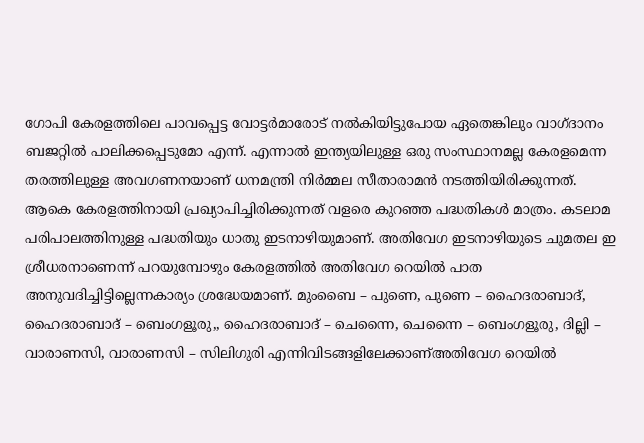ഗോപി കേരളത്തിലെ പാവപ്പെട്ട വോട്ടർമാരോട് നൽകിയിട്ടുപോയ ഏതെങ്കിലും വാഗ്ദാനം ബജറ്റിൽ പാലിക്കപ്പെടുമോ എന്ന്. എന്നാൽ ഇന്ത്യയിലുള്ള ഒരു സംസ്ഥാനമല്ല കേരളമെന്ന തരത്തിലുള്ള അവഗണനയാണ് ധനമന്ത്രി നിർമ്മല സീതാരാമൻ നടത്തിയിരിക്കുന്നത്. ആകെ കേരളത്തിനായി പ്രഖ്യാപിച്ചിരിക്കുന്നത് വളരെ കുറഞ്ഞ പദ്ധതികൾ മാത്രം. കടലാമ പരിപാലത്തിനുള്ള പദ്ധതിയും ധാതു ഇടനാഴിയുമാണ്. അതിവേഗ ഇടനാഴിയുടെ ചുമതല ഇ ശ്രീധരനാണെന്ന് പറയുമ്പോഴും കേരളത്തിൽ അതിവേഗ റെയിൽ പാത അനുവദിച്ചിട്ടില്ലെന്നകാര്യം ശ്രദ്ധേയമാണ്. മുംബൈ – പുണെ, പുണെ – ഹൈദരാബാദ്, ഹൈദരാബാദ് – ബെംഗളൂരു,, ഹൈദരാബാദ് – ചെന്നൈ, ചെന്നൈ – ബെംഗളൂരു, ദില്ലി – വാരാണസി, വാരാണസി – സിലിഗുരി എന്നിവിടങ്ങളിലേക്കാണ്അതിവേഗ റെയില്‍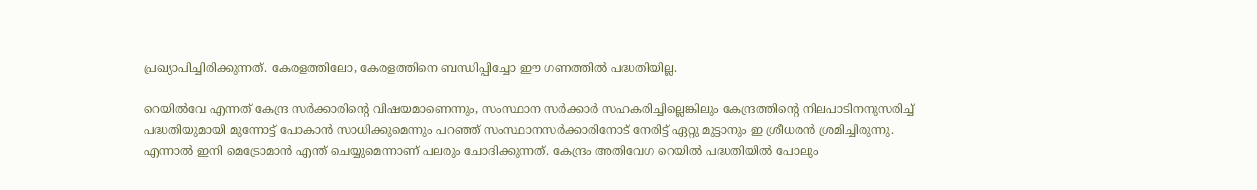പ്രഖ്യാപിച്ചിരിക്കുന്നത്. കേരളത്തിലോ, കേരളത്തിനെ ബന്ധിപ്പിച്ചോ ഈ ഗണത്തില്‍ പദ്ധതിയില്ല.

റെയിൽവേ എന്നത് കേന്ദ്ര സർക്കാരിന്റെ വിഷയമാണെന്നും, സംസ്ഥാന സർക്കാർ സഹകരിച്ചില്ലെങ്കിലും കേന്ദ്രത്തിന്റെ നിലപാടിനനുസരിച്ച് പദ്ധതിയുമായി മുന്നോട്ട് പോകാൻ സാധിക്കുമെന്നും പറഞ്ഞ് സംസ്ഥാനസർക്കാരിനോട് നേരിട്ട് ഏറ്റു മുട്ടാനും ഇ ശ്രീധരൻ ശ്രമിച്ചിരുന്നു. എന്നാൽ ഇനി മെട്രോമാൻ എന്ത് ചെയ്യുമെന്നാണ് പലരും ചോദിക്കുന്നത്. കേന്ദ്രം അതിവേഗ റെയിൽ പദ്ധതിയിൽ പോലും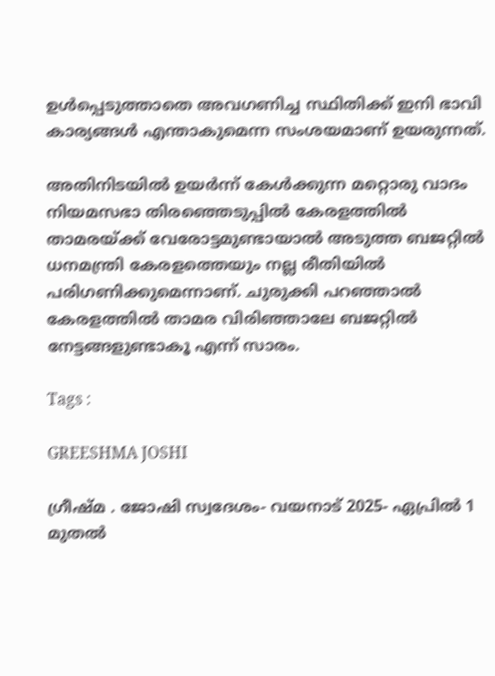ഉൾപ്പെടുത്താതെ അവഗണിച്ച സ്ഥിതിക്ക് ഇനി ഭാവി കാര്യങ്ങൾ എന്താകുമെന്ന സംശയമാണ് ഉയരുന്നത്.

അതിനിടയിൽ ഉയർന്ന് കേൾക്കുന്ന മറ്റൊരു വാദം നിയമസഭാ തിരഞ്ഞെടുപ്പിൽ കേരളത്തിൽ താമരയ്ക്ക് വേരോട്ടമുണ്ടായാൽ അടുത്ത ബജറ്റിൽ ധനമന്ത്രി കേരളത്തെയും നല്ല രീതിയിൽ പരിഗണിക്കുമെന്നാണ്. ചുരുക്കി പറഞ്ഞാൽ കേരളത്തിൽ താമര വിരിഞ്ഞാലേ ബജറ്റിൽ നേട്ടങ്ങളുണ്ടാകൂ എന്ന് സാരം.

Tags :

GREESHMA JOSHI

ഗ്രീഷ്മ . ജോഷി സ്വദേശം- വയനാട് 2025- ഏപ്രില്‍ 1 മുതല്‍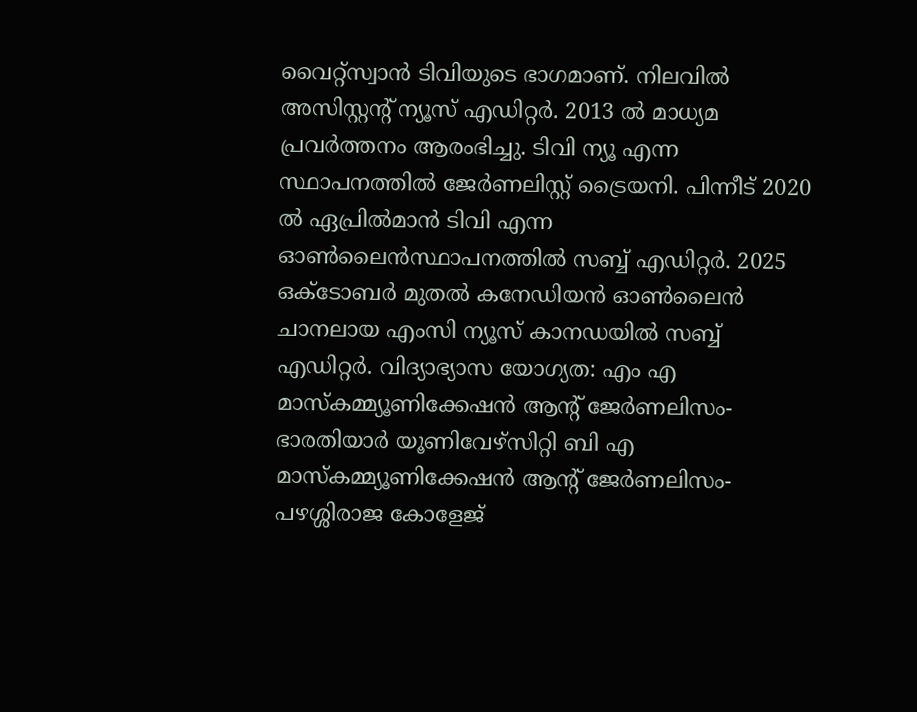വൈറ്റ്‌സ്വാന്‍ ടിവിയുടെ ഭാഗമാണ്. നിലവില്‍ അസിസ്റ്റന്റ് ന്യൂസ് എഡിറ്റര്‍. 2013 ല്‍ മാധ്യമ പ്രവര്‍ത്തനം ആരംഭിച്ചു. ടിവി ന്യൂ എന്ന സ്ഥാപനത്തില്‍ ജേര്‍ണലിസ്റ്റ് ട്രൈയനി. പിന്നീട് 2020 ല്‍ ഏപ്രില്‍മാന്‍ ടിവി എന്ന ഓണ്‍ലൈന്‍സ്ഥാപനത്തില്‍ സബ്ബ് എഡിറ്റര്‍. 2025 ഒക്ടോബര്‍ മുതല്‍ കനേഡിയന്‍ ഓണ്‍ലൈന്‍ ചാനലായ എംസി ന്യൂസ് കാനഡയില്‍ സബ്ബ് എഡിറ്റര്‍. വിദ്യാഭ്യാസ യോഗ്യത: എം എ മാസ്‌കമ്മ്യൂണിക്കേഷന്‍ ആന്റ് ജേര്‍ണലിസം- ഭാരതിയാര്‍ യൂണിവേഴ്‌സിറ്റി ബി എ മാസ്‌കമ്മ്യൂണിക്കേഷന്‍ ആന്റ് ജേര്‍ണലിസം- പഴശ്ശിരാജ കോളേജ്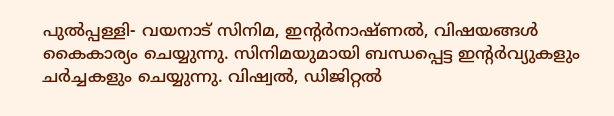പുല്‍പ്പള്ളി- വയനാട് സിനിമ, ഇന്റര്‍നാഷ്ണല്‍, വിഷയങ്ങള്‍ കൈകാര്യം ചെയ്യുന്നു. സിനിമയുമായി ബന്ധപ്പെട്ട ഇന്റര്‍വ്യുകളും ചര്‍ച്ചകളും ചെയ്യുന്നു. വിഷ്വല്‍, ഡിജിറ്റല്‍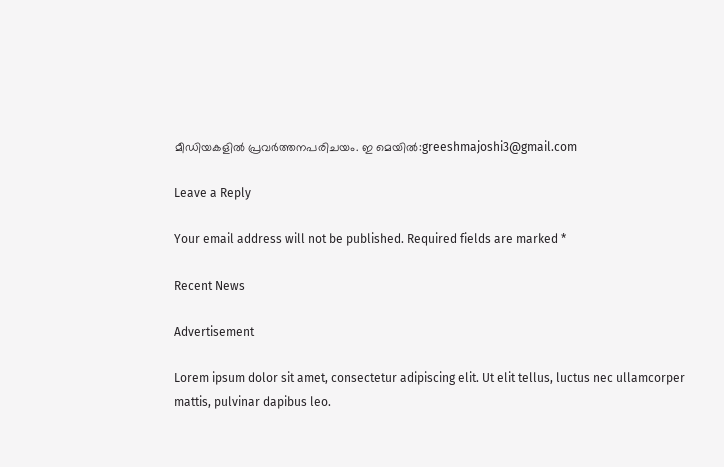മീഡിയകളില്‍ പ്രവര്‍ത്തനപരിചയം. ഇ മെയില്‍:greeshmajoshi3@gmail.com

Leave a Reply

Your email address will not be published. Required fields are marked *

Recent News

Advertisement

Lorem ipsum dolor sit amet, consectetur adipiscing elit. Ut elit tellus, luctus nec ullamcorper mattis, pulvinar dapibus leo.